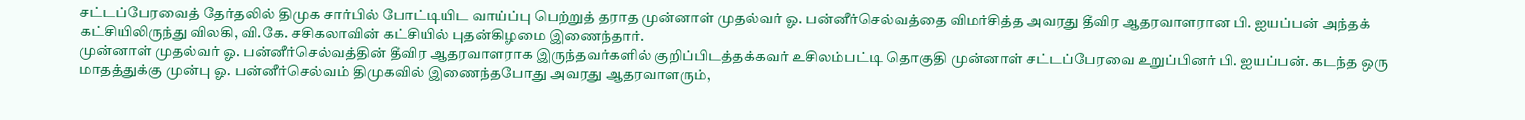சட்டப்பேரவைத் தேர்தலில் திமுக சார்பில் போட்டியிட வாய்ப்பு பெற்றுத் தராத முன்னாள் முதல்வர் ஓ. பன்னீர்செல்வத்தை விமர்சித்த அவரது தீவிர ஆதரவாளரான பி. ஐயப்பன் அந்தக் கட்சியிலிருந்து விலகி, வி.கே. சசிகலாவின் கட்சியில் புதன்கிழமை இணைந்தார்.
முன்னாள் முதல்வர் ஓ. பன்னீர்செல்வத்தின் தீவிர ஆதரவாளராக இருந்தவர்களில் குறிப்பிடத்தக்கவர் உசிலம்பட்டி தொகுதி முன்னாள் சட்டப்பேரவை உறுப்பினர் பி. ஐயப்பன். கடந்த ஒரு மாதத்துக்கு முன்பு ஓ. பன்னீர்செல்வம் திமுகவில் இணைந்தபோது அவரது ஆதரவாளரும்,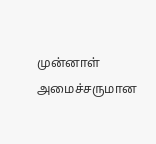முன்னாள் அமைச்சருமான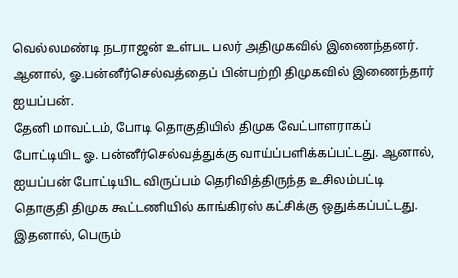வெல்லமண்டி நடராஜன் உள்பட பலர் அதிமுகவில் இணைந்தனர். ஆனால், ஓ.பன்னீர்செல்வத்தைப் பின்பற்றி திமுகவில் இணைந்தார் ஐயப்பன்.
தேனி மாவட்டம், போடி தொகுதியில் திமுக வேட்பாளராகப் போட்டியிட ஓ. பன்னீர்செல்வத்துக்கு வாய்ப்பளிக்கப்பட்டது. ஆனால், ஐயப்பன் போட்டியிட விருப்பம் தெரிவித்திருந்த உசிலம்பட்டி தொகுதி திமுக கூட்டணியில் காங்கிரஸ் கட்சிக்கு ஒதுக்கப்பட்டது.
இதனால், பெரும்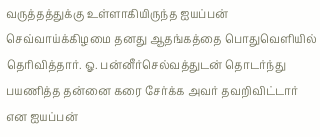வருத்தத்துக்கு உள்ளாகியிருந்த ஐயப்பன் செவ்வாய்க்கிழமை தனது ஆதங்கத்தை பொதுவெளியில் தெரிவித்தார். ஓ. பன்னீர்செல்வத்துடன் தொடர்ந்து பயணித்த தன்னை கரை சேர்க்க அவர் தவறிவிட்டார் என ஐயப்பன்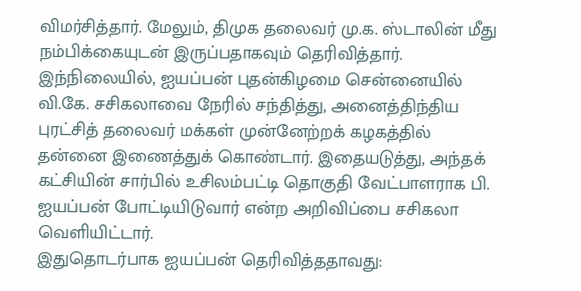விமர்சித்தார். மேலும், திமுக தலைவர் மு.க. ஸ்டாலின் மீது நம்பிக்கையுடன் இருப்பதாகவும் தெரிவித்தார்.
இந்நிலையில், ஐயப்பன் புதன்கிழமை சென்னையில் வி.கே. சசிகலாவை நேரில் சந்தித்து, அனைத்திந்திய புரட்சித் தலைவர் மக்கள் முன்னேற்றக் கழகத்தில் தன்னை இணைத்துக் கொண்டார். இதையடுத்து, அந்தக் கட்சியின் சார்பில் உசிலம்பட்டி தொகுதி வேட்பாளராக பி. ஐயப்பன் போட்டியிடுவார் என்ற அறிவிப்பை சசிகலா வெளியிட்டார்.
இதுதொடர்பாக ஐயப்பன் தெரிவித்ததாவது: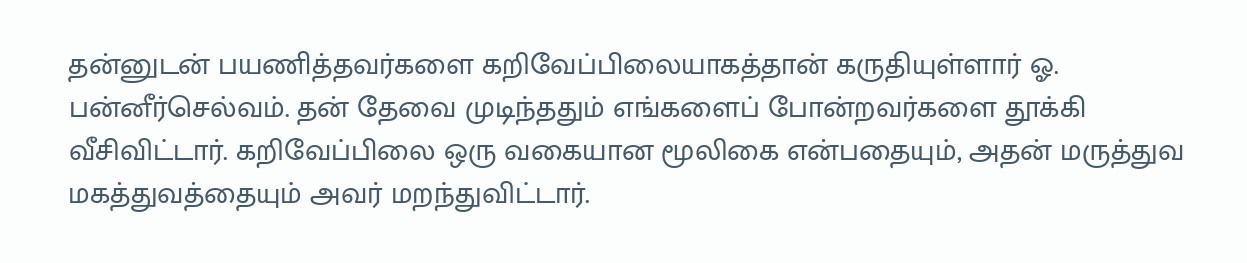தன்னுடன் பயணித்தவர்களை கறிவேப்பிலையாகத்தான் கருதியுள்ளார் ஓ. பன்னீர்செல்வம். தன் தேவை முடிந்ததும் எங்களைப் போன்றவர்களை தூக்கி வீசிவிட்டார். கறிவேப்பிலை ஒரு வகையான மூலிகை என்பதையும், அதன் மருத்துவ மகத்துவத்தையும் அவர் மறந்துவிட்டார்.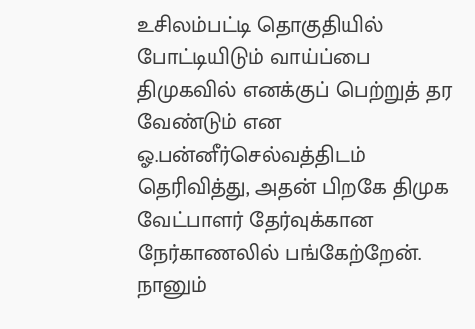உசிலம்பட்டி தொகுதியில் போட்டியிடும் வாய்ப்பை திமுகவில் எனக்குப் பெற்றுத் தர வேண்டும் என ஓ.பன்னீர்செல்வத்திடம் தெரிவித்து, அதன் பிறகே திமுக வேட்பாளர் தேர்வுக்கான நேர்காணலில் பங்கேற்றேன்.
நானும்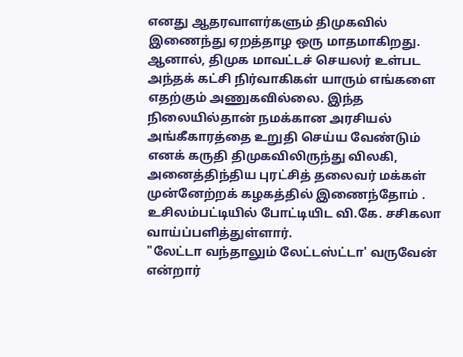எனது ஆதரவாளர்களும் திமுகவில் இணைந்து ஏறத்தாழ ஒரு மாதமாகிறது. ஆனால், திமுக மாவட்டச் செயலர் உள்பட அந்தக் கட்சி நிர்வாகிகள் யாரும் எங்களை எதற்கும் அணுகவில்லை. இந்த நிலையில்தான் நமக்கான அரசியல் அங்கீகாரத்தை உறுதி செய்ய வேண்டும் எனக் கருதி திமுகவிலிருந்து விலகி, அனைத்திந்திய புரட்சித் தலைவர் மக்கள் முன்னேற்றக் கழகத்தில் இணைந்தோம் . உசிலம்பட்டியில் போட்டியிட வி.கே. சசிகலா வாய்ப்பளித்துள்ளார்.
"லேட்டா வந்தாலும் லேட்டஸ்ட்டா' வருவேன் என்றார்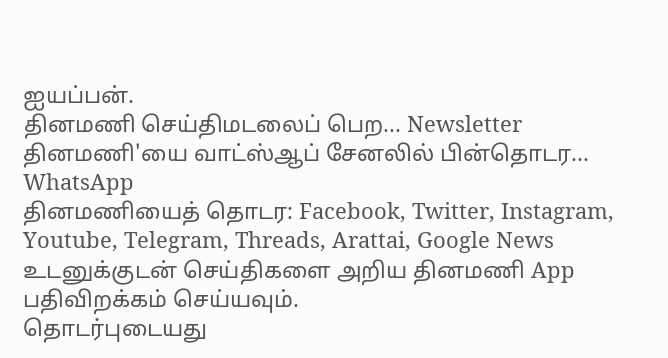ஐயப்பன்.
தினமணி செய்திமடலைப் பெற... Newsletter
தினமணி'யை வாட்ஸ்ஆப் சேனலில் பின்தொடர... WhatsApp
தினமணியைத் தொடர: Facebook, Twitter, Instagram, Youtube, Telegram, Threads, Arattai, Google News
உடனுக்குடன் செய்திகளை அறிய தினமணி App பதிவிறக்கம் செய்யவும்.
தொடர்புடையது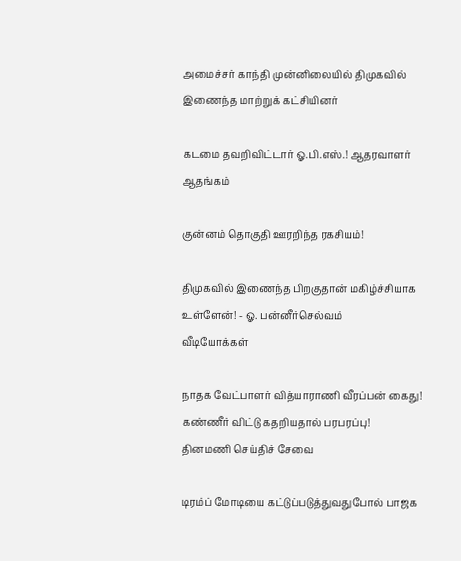அமைச்சர் காந்தி முன்னிலையில் திமுகவில் இணைந்த மாற்றுக் கட்சியினர்

கடமை தவறிவிட்டார் ஓ.பி.எஸ்.! ஆதரவாளர் ஆதங்கம்

குன்னம் தொகுதி ஊரறிந்த ரகசியம்!

திமுகவில் இணைந்த பிறகுதான் மகிழ்ச்சியாக உள்ளேன்! - ஓ. பன்னீர்செல்வம்
வீடியோக்கள்

நாதக வேட்பாளர் வித்யாராணி வீரப்பன் கைது! கண்ணீர் விட்டு கதறியதால் பரபரப்பு!
தினமணி செய்திச் சேவை

டிரம்ப் மோடியை கட்டுப்படுத்துவதுபோல் பாஜக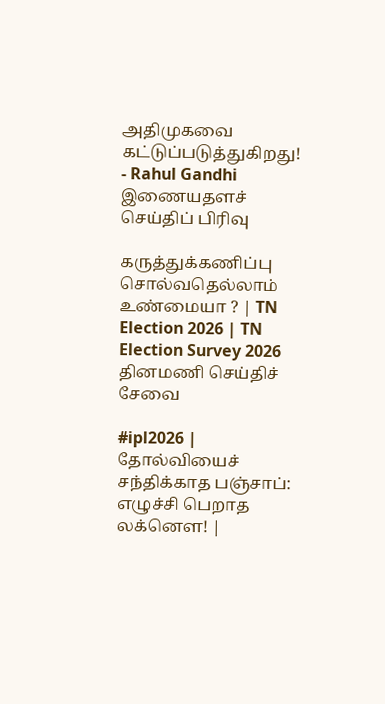அதிமுகவை கட்டுப்படுத்துகிறது! - Rahul Gandhi
இணையதளச் செய்திப் பிரிவு

கருத்துக்கணிப்பு சொல்வதெல்லாம் உண்மையா ? | TN Election 2026 | TN Election Survey 2026
தினமணி செய்திச் சேவை

#ipl2026 | தோல்வியைச் சந்திக்காத பஞ்சாப்: எழுச்சி பெறாத லக்னௌ! |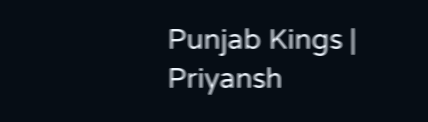Punjab Kings | Priyansh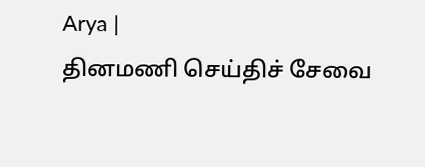Arya |
தினமணி செய்திச் சேவை